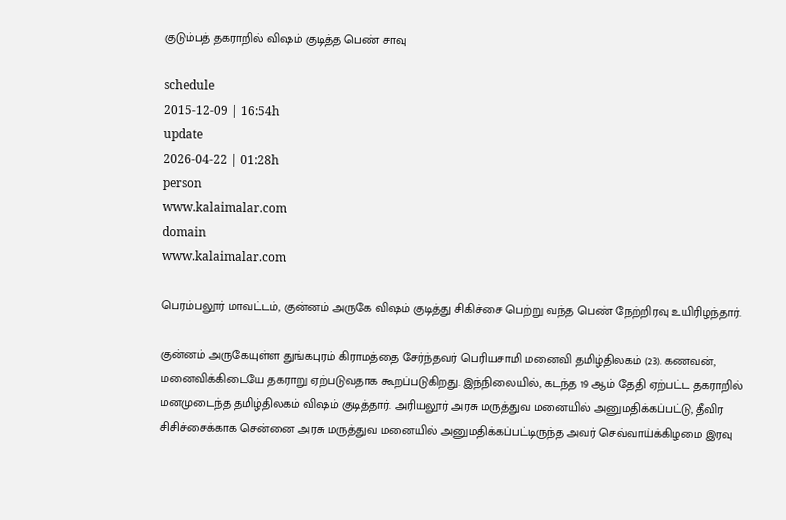குடும்பத் தகராறில் விஷம் குடித்த பெண் சாவு

schedule
2015-12-09 | 16:54h
update
2026-04-22 | 01:28h
person
www.kalaimalar.com
domain
www.kalaimalar.com

பெரம்பலூர் மாவட்டம், குன்னம் அருகே விஷம் குடித்து சிகிச்சை பெற்று வந்த பெண் நேற்றிரவு உயிரிழந்தார்.

குன்னம் அருகேயுள்ள துங்கபுரம் கிராமத்தை சேர்ந்தவர் பெரியசாமி மனைவி தமிழ்திலகம் (23). கணவன், மனைவிக்கிடையே தகராறு ஏற்படுவதாக கூறப்படுகிறது. இந்நிலையில், கடந்த 19 ஆம் தேதி ஏற்பட்ட தகராறில் மனமுடைந்த தமிழ்திலகம் விஷம் குடித்தார். அரியலூர் அரசு மருத்துவ மனையில் அனுமதிக்கப்பட்டு, தீவிர சிசிச்சைக்காக சென்னை அரசு மருத்துவ மனையில் அனுமதிக்கப்பட்டிருந்த அவர் செவ்வாய்க்கிழமை இரவு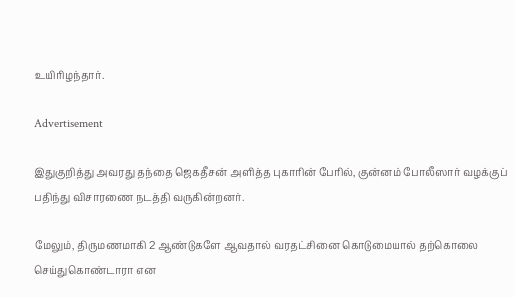உயிரிழந்தார்.

Advertisement

இதுகுறித்து அவரது தந்தை ஜெகதீசன் அளித்த புகாரின் பேரில், குன்னம் போலீஸார் வழக்குப் பதிந்து விசாரணை நடத்தி வருகின்றனர்.

மேலும், திருமணமாகி 2 ஆண்டுகளே ஆவதால் வரதட்சினை கொடுமையால் தற்கொலை செய்துகொண்டாரா என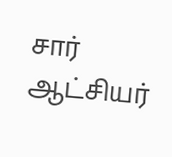சார் ஆட்சியர்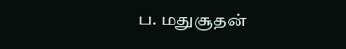ப. மதுசூதன்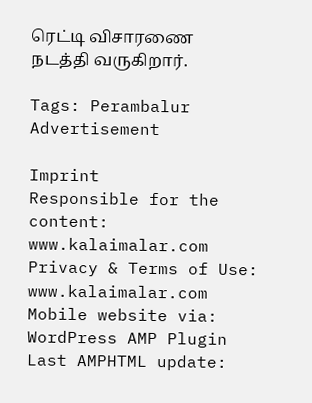ரெட்டி விசாரணை நடத்தி வருகிறார்.

Tags: Perambalur
Advertisement

Imprint
Responsible for the content:
www.kalaimalar.com
Privacy & Terms of Use:
www.kalaimalar.com
Mobile website via:
WordPress AMP Plugin
Last AMPHTML update: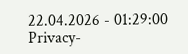22.04.2026 - 01:29:00
Privacy-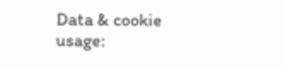Data & cookie usage: